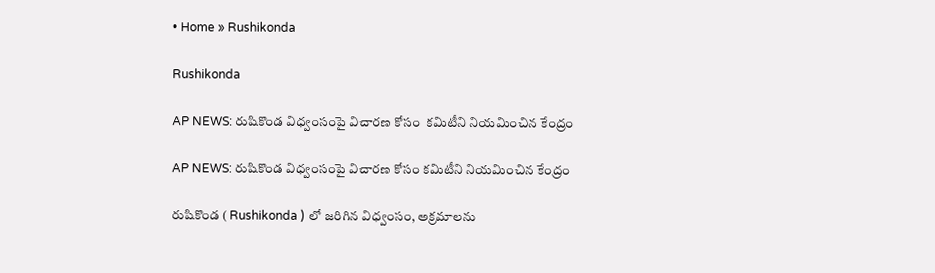• Home » Rushikonda

Rushikonda

AP NEWS: రుషికొండ విధ్వంసంపై విచారణ కోసం  కమిటీని నియమించిన కేంద్రం

AP NEWS: రుషికొండ విధ్వంసంపై విచారణ కోసం కమిటీని నియమించిన కేంద్రం

రుషికొండ ( Rushikonda ) లో జరిగిన విధ్వంసం, అక్రమాలను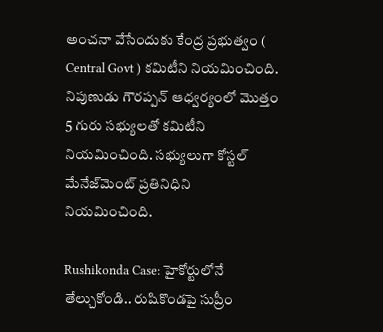అంచనా వేసేందుకు కేంద్ర ప్రభుత్వం ( Central Govt ) కమిటీని నియమించింది. నిపుణుడు గౌరప్పన్ ఆధ్వర్యంలో మొత్తం 5 గురు సభ్యులతో కమిటీని నియమించింది. సభ్యులుగా కోస్టల్ మేనేజ్‌మెంట్ ప్రతినిధిని నియమించింది.

Rushikonda Case: హైకోర్టులోనే తేల్చుకోండి.. రుషికొండపై సుప్రీం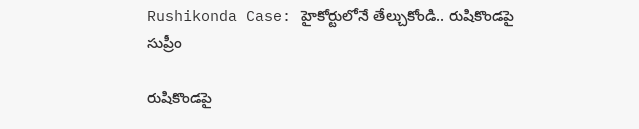Rushikonda Case: హైకోర్టులోనే తేల్చుకోండి.. రుషికొండపై సుప్రీం

రుషికొండపై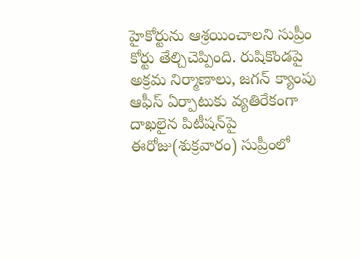హైకోర్టును ఆశ్రయించాలని సుప్రీం కోర్టు తేల్చిచెప్పింది. రుషికొండపై అక్రమ నిర్మాణాలు, జగన్ క్యాంపు ఆఫీస్ ఏర్పాటుకు వ్యతిరేకంగా దాఖలైన పిటీషన్‌పై ఈరోజు(శుక్రవారం) సుప్రీంలో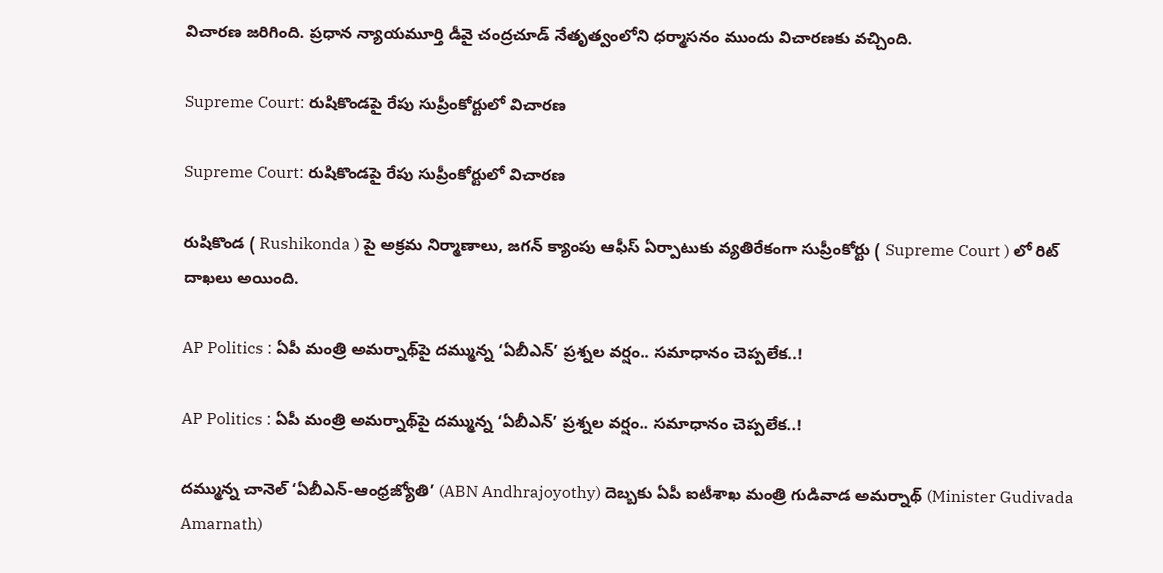విచారణ జరిగింది. ప్రధాన న్యాయమూర్తి డీవై చంద్రచూడ్ నేతృత్వంలోని ధర్మాసనం ముందు విచారణకు వచ్చింది.

Supreme Court: రుషికొండపై రేపు సుప్రీంకోర్టులో విచారణ

Supreme Court: రుషికొండపై రేపు సుప్రీంకోర్టులో విచారణ

రుషికొండ ( Rushikonda ) పై అక్రమ నిర్మాణాలు, జగన్ క్యాంపు ఆఫీస్ ఏర్పాటుకు వ్యతిరేకంగా సుప్రీంకోర్టు ( Supreme Court ) లో రిట్ దాఖలు అయింది.

AP Politics : ఏపీ మంత్రి అమర్నాథ్‌పై దమ్మున్న ‘ఏబీఎన్’ ప్రశ్నల వర్షం.. సమాధానం చెప్పలేక..!

AP Politics : ఏపీ మంత్రి అమర్నాథ్‌పై దమ్మున్న ‘ఏబీఎన్’ ప్రశ్నల వర్షం.. సమాధానం చెప్పలేక..!

దమ్మున్న చానెల్ ‘ఏబీఎన్-ఆంధ్రజ్యోతి’ (ABN Andhrajoyothy) దెబ్బకు ఏపీ ఐటీశాఖ మంత్రి గుడివాడ అమర్నాథ్ (Minister Gudivada Amarnath)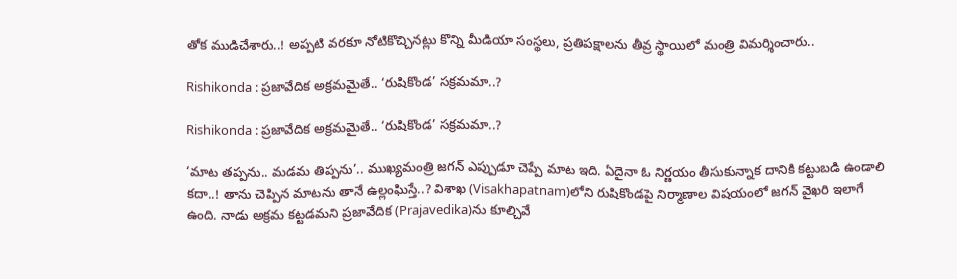తోక ముడిచేశారు..! అప్పటి వరకూ నోటికొచ్చినట్లు కొన్ని మీడియా సంస్థలు, ప్రతిపక్షాలను తీవ్ర స్థాయిలో మంత్రి విమర్శించారు..

Rishikonda : ప్రజావేదిక అక్రమమైతే.. ‘రుషికొండ’ సక్రమమా..?

Rishikonda : ప్రజావేదిక అక్రమమైతే.. ‘రుషికొండ’ సక్రమమా..?

‘మాట తప్పను.. మడమ తిప్పను’.. ముఖ్యమంత్రి జగన్‌ ఎప్పుడూ చెప్పే మాట ఇది. ఏదైనా ఓ నిర్ణయం తీసుకున్నాక దానికి కట్టుబడి ఉండాలి కదా..! తాను చెప్పిన మాటను తానే ఉల్లంఘిస్తే..? విశాఖ (Visakhapatnam)లోని రుషికొండపై నిర్మాణాల విషయంలో జగన్‌ వైఖరి ఇలాగే ఉంది. నాడు అక్రమ కట్టడమని ప్రజావేదిక (Prajavedika)ను కూల్చివే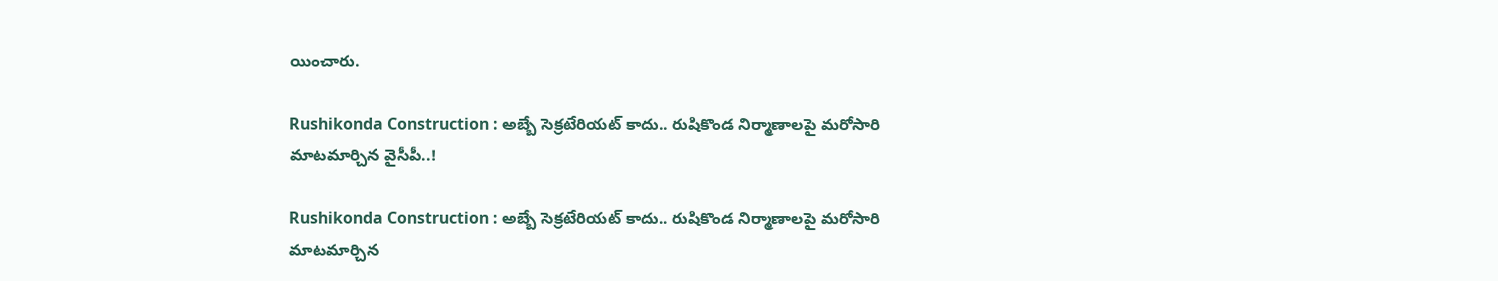యించారు.

Rushikonda Construction : అబ్బే సెక్రటేరియట్ కాదు.. రుషికొండ నిర్మాణాలపై మరోసారి మాటమార్చిన వైసీపీ..!

Rushikonda Construction : అబ్బే సెక్రటేరియట్ కాదు.. రుషికొండ నిర్మాణాలపై మరోసారి మాటమార్చిన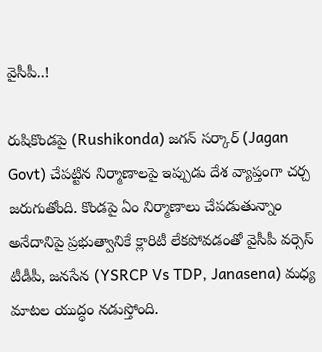వైసీపీ..!

రుషికొండపై (Rushikonda) జగన్ సర్కార్ (Jagan Govt) చేపట్టిన నిర్మాణాలపై ఇప్పుడు దేశ వ్యాప్తంగా చర్చ జరుగుతోంది. కొండపై ఏం నిర్మాణాలు చేపడుతున్నాం అనేదానిపై ప్రభుత్వానికే క్లారిటీ లేకపోవడంతో వైసీపీ వర్సెస్ టీడీపీ, జనసేన (YSRCP Vs TDP, Janasena) మధ్య మాటల యుద్ధం నడుస్తోంది.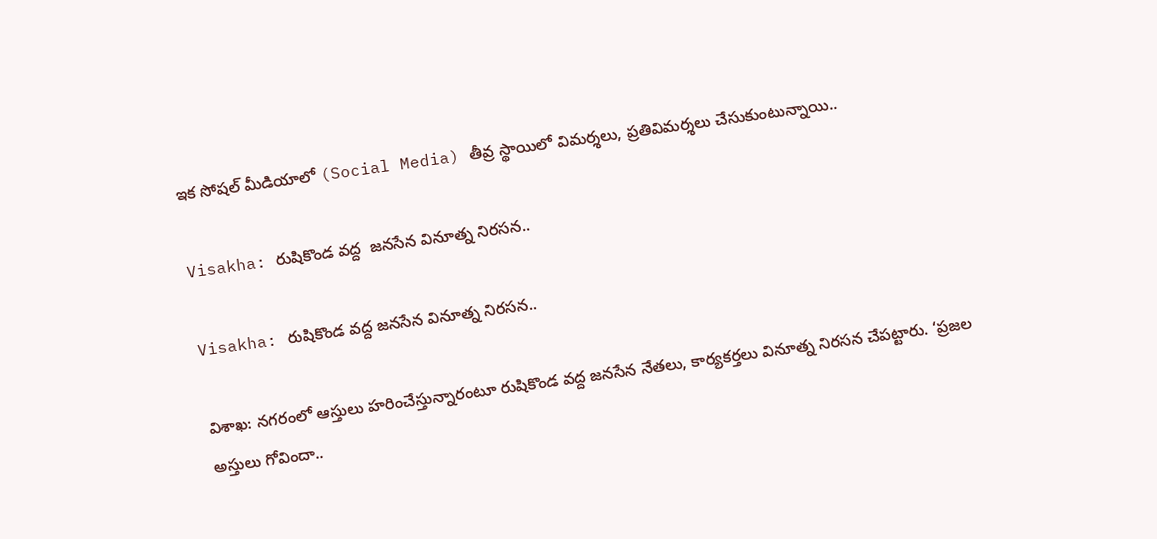ఇక సోషల్ మీడియాలో (Social Media) తీవ్ర స్థాయిలో విమర్శలు, ప్రతివిమర్శలు చేసుకుంటున్నాయి..

Visakha: రుషికొండ వద్ద  జనసేన వినూత్న నిరసన..

Visakha: రుషికొండ వద్ద జనసేన వినూత్న నిరసన..

విశాఖ: నగరంలో ఆస్తులు హరించేస్తున్నారంటూ రుషికొండ వద్ద జనసేన నేతలు, కార్యకర్తలు వినూత్న నిరసన చేపట్టారు. ‘ప్రజల అస్తులు గోవిందా..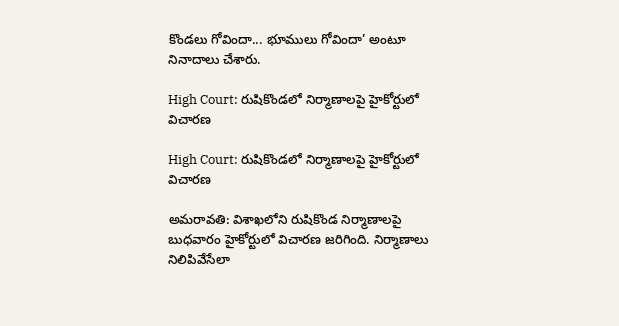కొండలు గోవిందా... భూములు గోవిందా’ అంటూ నినాదాలు చేశారు.

High Court: రుషికొండలో నిర్మాణాలపై హైకోర్టులో విచారణ

High Court: రుషికొండలో నిర్మాణాలపై హైకోర్టులో విచారణ

అమరావతి: విశాఖలోని రుషికొండ నిర్మాణాలపై బుధవారం హైకోర్టులో విచారణ జరిగింది. నిర్మాణాలు నిలిపివేసేలా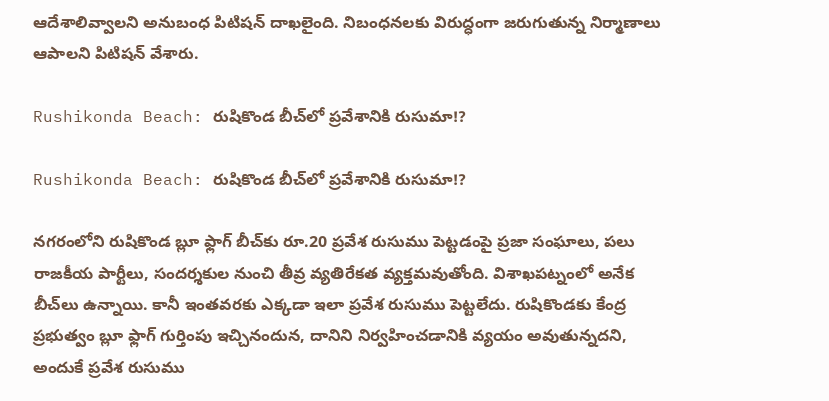ఆదేశాలివ్వాలని అనుబంధ పిటిషన్ దాఖలైంది. నిబంధనలకు విరుద్ధంగా జరుగుతున్న నిర్మాణాలు ఆపాలని పిటిషన్ వేశారు.

Rushikonda Beach: రుషికొండ బీచ్‌లో ప్రవేశానికి రుసుమా!?

Rushikonda Beach: రుషికొండ బీచ్‌లో ప్రవేశానికి రుసుమా!?

నగరంలోని రుషికొండ బ్లూ ఫ్లాగ్‌ బీచ్‌కు రూ.20 ప్రవేశ రుసుము పెట్టడంపై ప్రజా సంఘాలు, పలు రాజకీయ పార్టీలు, సందర్శకుల నుంచి తీవ్ర వ్యతిరేకత వ్యక్తమవుతోంది. విశాఖపట్నంలో అనేక బీచ్‌లు ఉన్నాయి. కానీ ఇంతవరకు ఎక్కడా ఇలా ప్రవేశ రుసుము పెట్టలేదు. రుషికొండకు కేంద్ర ప్రభుత్వం బ్లూ ఫ్లాగ్‌ గుర్తింపు ఇచ్చినందున, దానిని నిర్వహించడానికి వ్యయం అవుతున్నదని, అందుకే ప్రవేశ రుసుము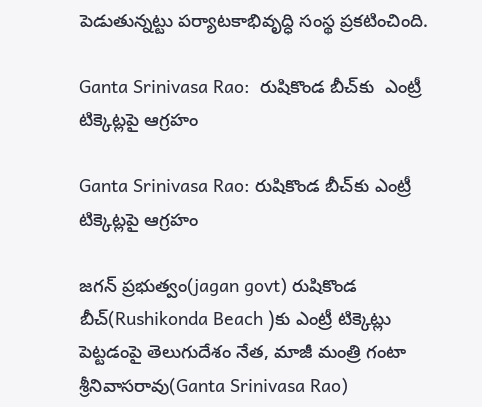పెడుతున్నట్టు పర్యాటకాభివృద్ధి సంస్థ ప్రకటించింది.

Ganta Srinivasa Rao:  రుషికొండ బీచ్‌కు  ఎంట్రీ టిక్కెట్లపై ఆగ్రహం

Ganta Srinivasa Rao: రుషికొండ బీచ్‌కు ఎంట్రీ టిక్కెట్లపై ఆగ్రహం

జగన్ ప్రభుత్వం(jagan govt) రుషికొండ బీచ్‌(Rushikonda Beach )కు ఎంట్రీ టిక్కెట్లు పెట్టడంపై తెలుగుదేశం నేత, మాజీ మంత్రి గంటా శ్రీనివాసరావు(Ganta Srinivasa Rao)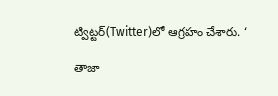ట్విట్టర్‌(Twitter)లో ఆగ్రహం చేశారు. ‘

తాజా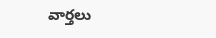వార్తలు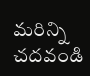మరిన్ని చదవండి